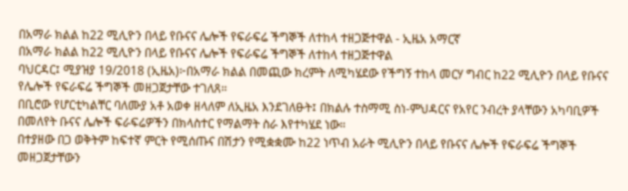በአማራ ክልል ከ22 ሚሊዮን በላይ የቡናና ሌሎች የፍራፍሬ ችግኞች ለተከላ ተዘጋጅተዋል - ኢዜአ አማርኛ
በአማራ ክልል ከ22 ሚሊዮን በላይ የቡናና ሌሎች የፍራፍሬ ችግኞች ለተከላ ተዘጋጅተዋል
ባህርዳር፤ ሚያዝያ 19/2018 (ኢዜአ)፦በአማራ ክልል በመጪው ክረምት ለሚካሄደው የችግኝ ተከላ መርሃ ግብር ከ22 ሚሊዮን በላይ የቡናና የሌሎች የፍራፍሬ ችግኞች መዘጋጀታቸው ተገለጸ።
በቢሮው የሆርቲካልቸር ባለሙያ አቶ አወቀ ዘላለም ለኢዜአ እንደገለፁት፤ በክልሉ ተስማሚ ስነ-ምህዳርና የአየር ንብረት ያላቸውን አካባቢዎች በመለየት ቡናና ሌሎች ፍራፍሬዎችን በክላስተር የማልማት ስራ እየተካሄደ ነው።
በተያዘው በጋ ወቅትም ከፍተኛ ምርት የሚሰጡና በሽታን የሚቋቋሙ ከ22 ነጥብ አራት ሚሊዮን በላይ የቡናና ሌሎች የፍራፍሬ ችግኞች መዘጋጀታቸውን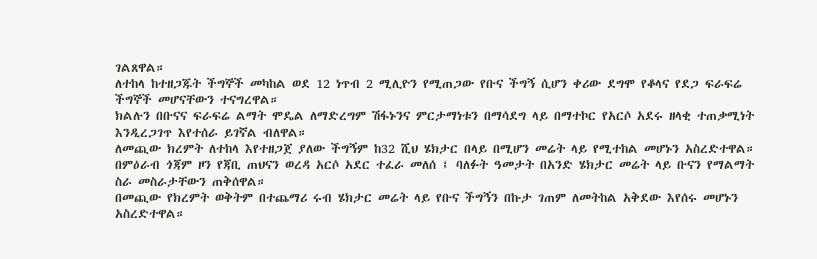ገልጸዋል።
ለተከላ ከተዘጋጁት ችግኞች መካከል ወደ 12 ነጥብ 2 ሚሊዮን የሚጠጋው የቡና ችግኝ ሲሆን ቀሪው ደግሞ የቆላና የደጋ ፍራፍሬ ችግኞች መሆናቸውን ተናግረዋል።
ክልሉን በቡናና ፍራፍሬ ልማት ሞዴል ለማድረግም ሽፋኑንና ምርታማነቱን በማሳደግ ላይ በማተኮር የአርሶ አደሩ ዘላቂ ተጠቃሚነት እንዲረጋገጥ እየተሰራ ይገኛል ብለዋል።
ለመጪው ክረምት ለተከላ እየተዘጋጀ ያለው ችግኝም ከ32 ሺህ ሄክታር በላይ በሚሆን መሬት ላይ የሚተከል መሆኑን አስረድተዋል።
በምዕራብ ጎጃም ዞን የጃቢ ጠህናን ወረዳ አርሶ አደር ተፈራ መለሰ ፤ ባለፉት ዓመታት በአንድ ሄክታር መሬት ላይ ቡናን የማልማት ስራ መስራታቸውን ጠቅሰዋል።
በመጪው የክረምት ወቅትም በተጨማሪ ሩብ ሄክታር መሬት ላይ የቡና ችግኝን በኩታ ገጠም ለመትከል አቅደው እየሰሩ መሆኑን አስረድተዋል።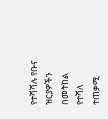የተሻሻሉ የቡና ዝርያዎችን በመትከል የተሻለ ተጠቃሚ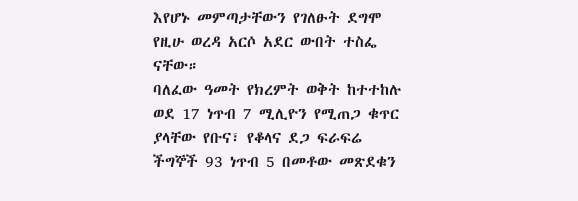እየሆኑ መምጣታቸውን የገለፁት ደግሞ የዚሁ ወረዳ አርሶ አደር ውበት ተስፌ ናቸው።
ባለፈው ዓመት የክረምት ወቅት ከተተከሉ ወደ 17 ነጥብ 7 ሚሊዮን የሚጠጋ ቁጥር ያላቸው የቡና፣ የቆላና ደጋ ፍራፍሬ ችግኞች 93 ነጥብ 5 በመቶው መጽደቁን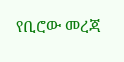የቢሮው መረጃ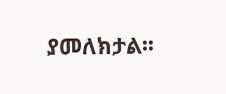ያመለክታል፡፡